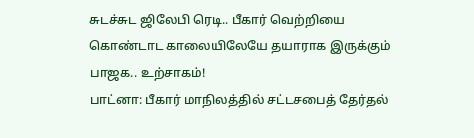சுடச்சுட ஜிலேபி ரெடி.. பீகார் வெற்றியை கொண்டாட காலையிலேயே தயாராக இருக்கும் பாஜக.. உற்சாகம்!
பாட்னா: பீகார் மாநிலத்தில் சட்டசபைத் தேர்தல்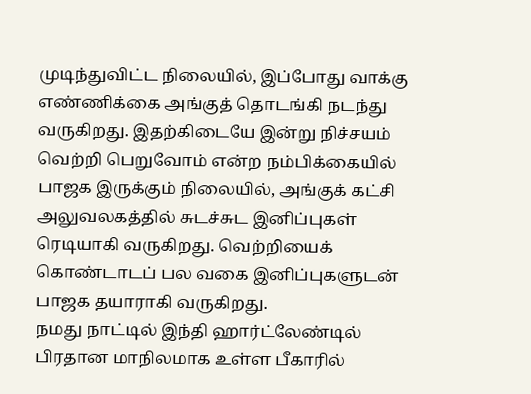முடிந்துவிட்ட நிலையில், இப்போது வாக்கு எண்ணிக்கை அங்குத் தொடங்கி நடந்து வருகிறது. இதற்கிடையே இன்று நிச்சயம் வெற்றி பெறுவோம் என்ற நம்பிக்கையில் பாஜக இருக்கும் நிலையில், அங்குக் கட்சி அலுவலகத்தில் சுடச்சுட இனிப்புகள் ரெடியாகி வருகிறது. வெற்றியைக் கொண்டாடப் பல வகை இனிப்புகளுடன் பாஜக தயாராகி வருகிறது.
நமது நாட்டில் இந்தி ஹார்ட்லேண்டில் பிரதான மாநிலமாக உள்ள பீகாரில்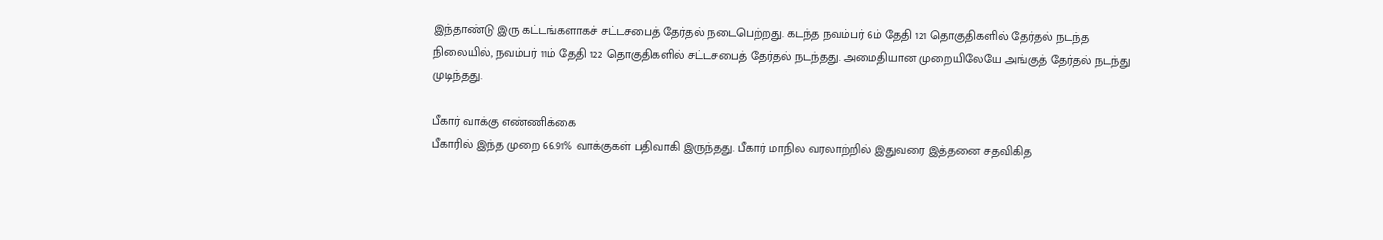இந்தாண்டு இரு கட்டங்களாகச் சட்டசபைத் தேர்தல் நடைபெற்றது. கடந்த நவம்பர் 6ம் தேதி 121 தொகுதிகளில் தேர்தல் நடந்த நிலையில், நவம்பர் 11ம் தேதி 122 தொகுதிகளில் சட்டசபைத் தேர்தல் நடந்தது. அமைதியான முறையிலேயே அங்குத் தேர்தல் நடந்து முடிந்தது.

பீகார் வாக்கு எண்ணிக்கை
பீகாரில் இந்த முறை 66.91% வாக்குகள் பதிவாகி இருந்தது. பீகார் மாநில வரலாற்றில் இதுவரை இத்தனை சதவிகித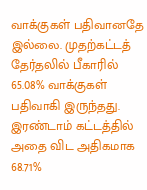வாக்குகள் பதிவானதே இல்லை. முதற்கட்டத் தேர்தலில் பீகாரில் 65.08% வாக்குகள் பதிவாகி இருந்தது. இரண்டாம் கட்டத்தில் அதை விட அதிகமாக 68.71%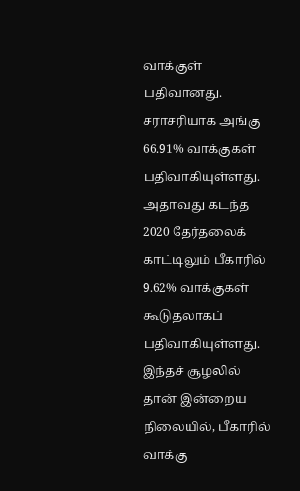வாக்குள் பதிவானது. சராசரியாக அங்கு 66.91% வாக்குகள் பதிவாகியுள்ளது. அதாவது கடந்த 2020 தேர்தலைக் காட்டிலும் பீகாரில் 9.62% வாக்குகள் கூடுதலாகப் பதிவாகியுள்ளது.
இந்தச் சூழலில் தான் இன்றைய நிலையில், பீகாரில் வாக்கு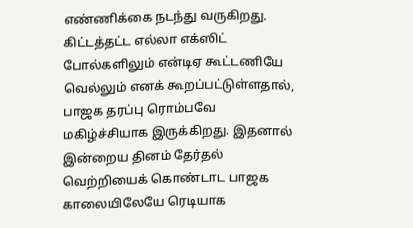எண்ணிக்கை நடந்து வருகிறது. கிட்டத்தட்ட எல்லா எக்ஸிட் போல்களிலும் என்டிஏ கூட்டணியே வெல்லும் எனக் கூறப்பட்டுள்ளதால், பாஜக தரப்பு ரொம்பவே மகிழ்ச்சியாக இருக்கிறது. இதனால் இன்றைய தினம் தேர்தல் வெற்றியைக் கொண்டாட பாஜக காலையிலேயே ரெடியாக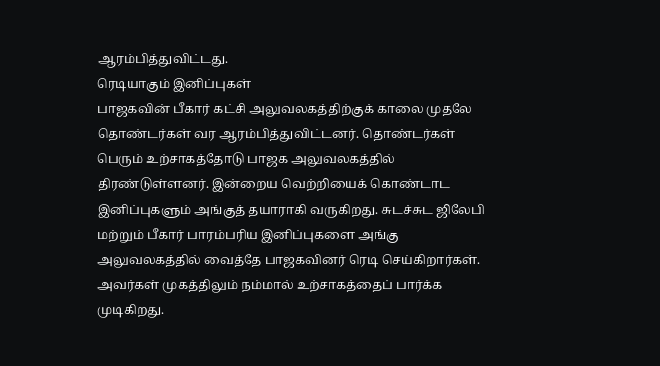ஆரம்பித்துவிட்டது.
ரெடியாகும் இனிப்புகள்
பாஜகவின் பீகார் கட்சி அலுவலகத்திற்குக் காலை முதலே தொண்டர்கள் வர ஆரம்பித்துவிட்டனர். தொண்டர்கள் பெரும் உற்சாகத்தோடு பாஜக அலுவலகத்தில் திரண்டுள்ளனர். இன்றைய வெற்றியைக் கொண்டாட இனிப்புகளும் அங்குத் தயாராகி வருகிறது. சுடச்சுட ஜிலேபி மற்றும் பீகார் பாரம்பரிய இனிப்புகளை அங்கு அலுவலகத்தில் வைத்தே பாஜகவினர் ரெடி செய்கிறார்கள். அவர்கள் முகத்திலும் நம்மால் உற்சாகத்தைப் பார்க்க முடிகிறது.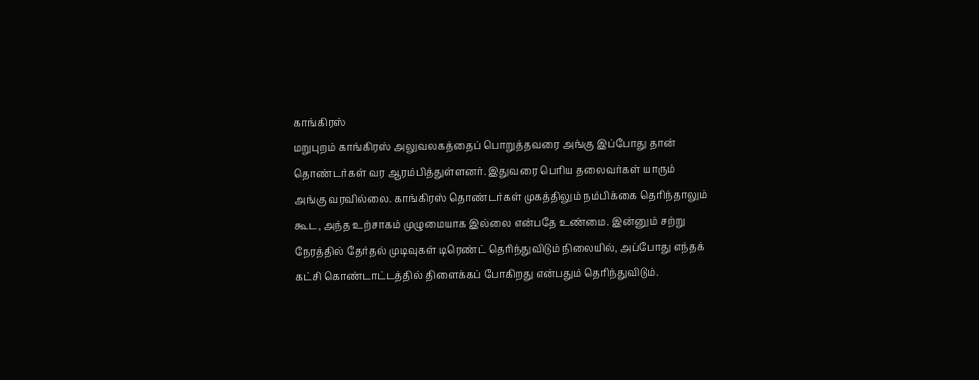காங்கிரஸ்
மறுபுறம் காங்கிரஸ் அலுவலகத்தைப் பொறுத்தவரை அங்கு இப்போது தான் தொண்டர்கள் வர ஆரம்பித்துள்ளனர். இதுவரை பெரிய தலைவர்கள் யாரும் அங்கு வரவில்லை. காங்கிரஸ் தொண்டர்கள் முகத்திலும் நம்பிக்கை தெரிந்தாலும் கூட, அந்த உற்சாகம் முழுமையாக இல்லை என்பதே உண்மை. இன்னும் சற்று நேரத்தில் தேர்தல் முடிவுகள் டிரெண்ட் தெரிந்துவிடும் நிலையில், அப்போது எந்தக் கட்சி கொண்டாட்டத்தில் திளைக்கப் போகிறது என்பதும் தெரிந்துவிடும்.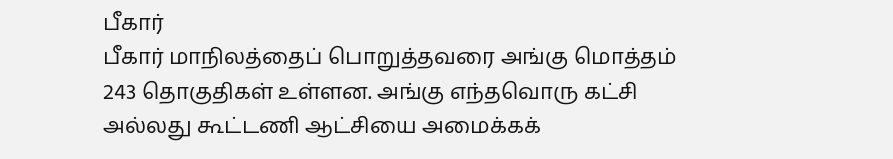பீகார்
பீகார் மாநிலத்தைப் பொறுத்தவரை அங்கு மொத்தம் 243 தொகுதிகள் உள்ளன. அங்கு எந்தவொரு கட்சி அல்லது கூட்டணி ஆட்சியை அமைக்கக்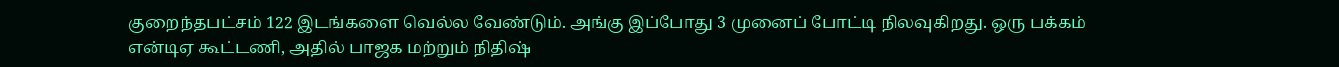குறைந்தபட்சம் 122 இடங்களை வெல்ல வேண்டும். அங்கு இப்போது 3 முனைப் போட்டி நிலவுகிறது. ஒரு பக்கம் என்டிஏ கூட்டணி, அதில் பாஜக மற்றும் நிதிஷ்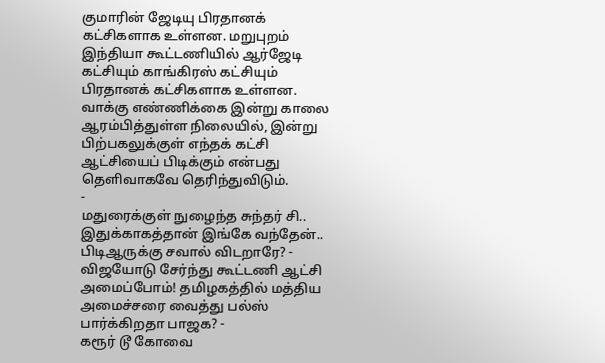குமாரின் ஜேடியு பிரதானக் கட்சிகளாக உள்ளன. மறுபுறம் இந்தியா கூட்டணியில் ஆர்ஜேடி கட்சியும் காங்கிரஸ் கட்சியும் பிரதானக் கட்சிகளாக உள்ளன.
வாக்கு எண்ணிக்கை இன்று காலை ஆரம்பித்துள்ள நிலையில், இன்று பிற்பகலுக்குள் எந்தக் கட்சி ஆட்சியைப் பிடிக்கும் என்பது தெளிவாகவே தெரிந்துவிடும்.
-
மதுரைக்குள் நுழைந்த சுந்தர் சி.. இதுக்காகத்தான் இங்கே வந்தேன்.. பிடிஆருக்கு சவால் விடறாரே? -
விஜயோடு சேர்ந்து கூட்டணி ஆட்சி அமைப்போம்! தமிழகத்தில் மத்திய அமைச்சரை வைத்து பல்ஸ் பார்க்கிறதா பாஜக? -
கரூர் டூ கோவை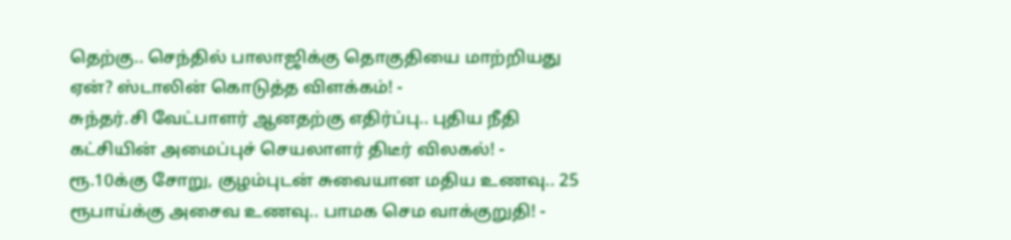தெற்கு.. செந்தில் பாலாஜிக்கு தொகுதியை மாற்றியது ஏன்? ஸ்டாலின் கொடுத்த விளக்கம்! -
சுந்தர்.சி வேட்பாளர் ஆனதற்கு எதிர்ப்பு.. புதிய நீதி கட்சியின் அமைப்புச் செயலாளர் திடீர் விலகல்! -
ரூ.10க்கு சோறு, குழம்புடன் சுவையான மதிய உணவு.. 25 ரூபாய்க்கு அசைவ உணவு.. பாமக செம வாக்குறுதி! -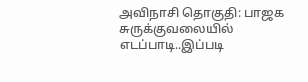அவிநாசி தொகுதி: பாஜக சுருக்குவலையில் எடப்பாடி..இப்படி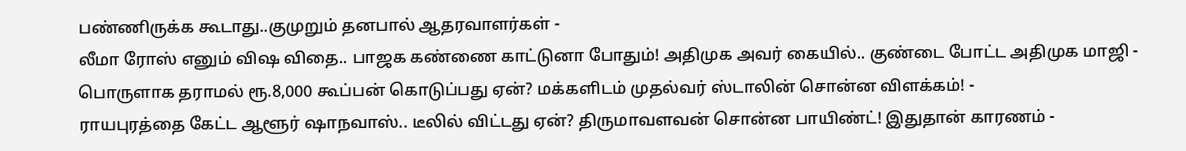பண்ணிருக்க கூடாது..குமுறும் தனபால் ஆதரவாளர்கள் -
லீமா ரோஸ் எனும் விஷ விதை.. பாஜக கண்ணை காட்டுனா போதும்! அதிமுக அவர் கையில்.. குண்டை போட்ட அதிமுக மாஜி -
பொருளாக தராமல் ரூ.8,000 கூப்பன் கொடுப்பது ஏன்? மக்களிடம் முதல்வர் ஸ்டாலின் சொன்ன விளக்கம்! -
ராயபுரத்தை கேட்ட ஆளூர் ஷாநவாஸ்.. டீலில் விட்டது ஏன்? திருமாவளவன் சொன்ன பாயிண்ட்! இதுதான் காரணம் -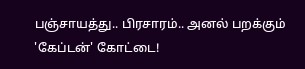பஞ்சாயத்து.. பிரசாரம்.. அனல் பறக்கும் 'கேப்டன்' கோட்டை!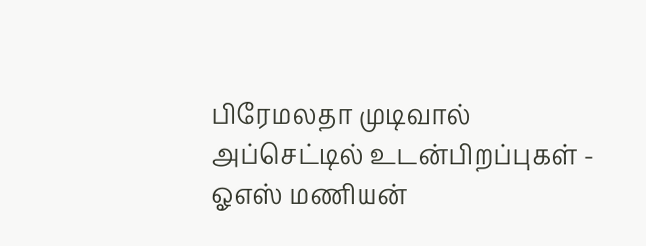பிரேமலதா முடிவால் அப்செட்டில் உடன்பிறப்புகள் -
ஓஎஸ் மணியன்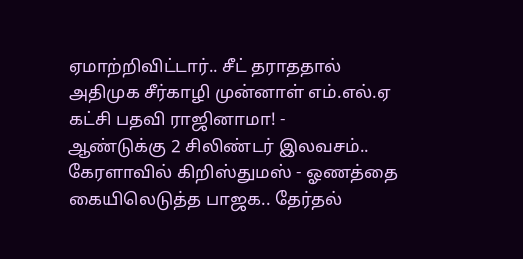ஏமாற்றிவிட்டார்.. சீட் தராததால் அதிமுக சீர்காழி முன்னாள் எம்.எல்.ஏ கட்சி பதவி ராஜினாமா! -
ஆண்டுக்கு 2 சிலிண்டர் இலவசம்.. கேரளாவில் கிறிஸ்துமஸ் - ஓணத்தை கையிலெடுத்த பாஜக.. தேர்தல்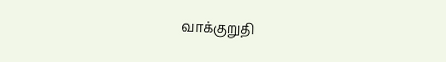வாக்குறுதி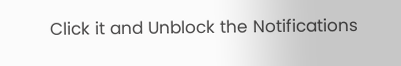Click it and Unblock the Notifications